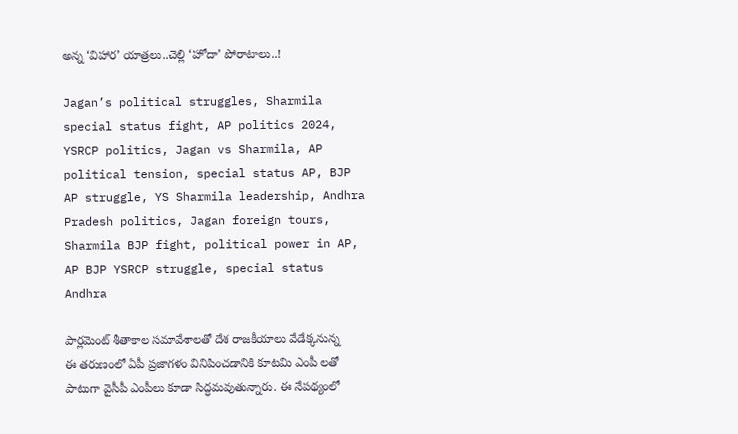అన్న ‘విహార’ యాత్రలు..చెల్లి ‘హోదా’ పోరాటాలు..!

Jagan’s political struggles, Sharmila special status fight, AP politics 2024, YSRCP politics, Jagan vs Sharmila, AP political tension, special status AP, BJP AP struggle, YS Sharmila leadership, Andhra Pradesh politics, Jagan foreign tours, Sharmila BJP fight, political power in AP, AP BJP YSRCP struggle, special status Andhra

పార్లమెంట్ శీతాకాల సమావేశాలతో దేశ రాజకీయాలు వేడేక్కనున్న ఈ తరుణంలో ఏపీ ప్రజాగళం వినిపించడానికి కూటమి ఎంపీ లతో పాటుగా వైసీపీ ఎంపీలు కూడా సిద్ధమవుతున్నారు. ఈ నేపథ్యంలో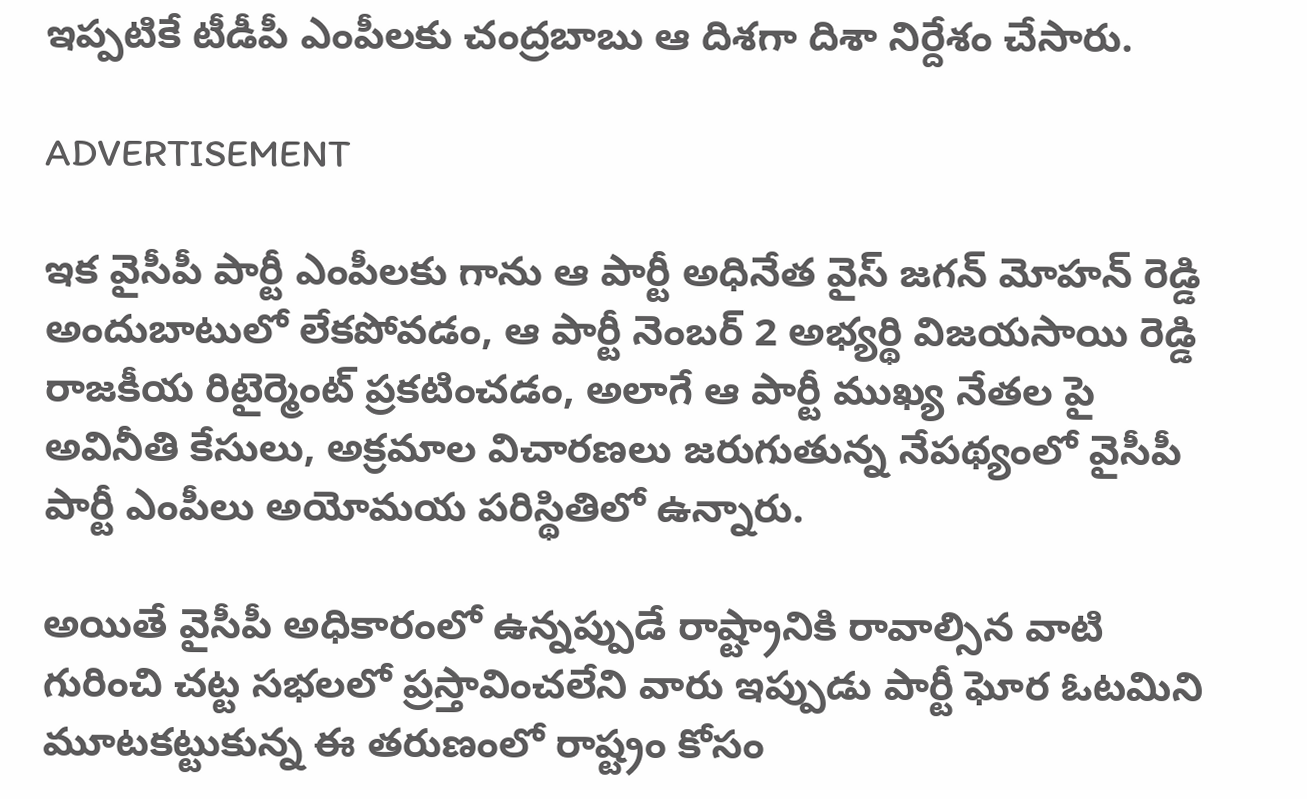ఇప్పటికే టీడీపీ ఎంపీలకు చంద్రబాబు ఆ దిశగా దిశా నిర్దేశం చేసారు.

ADVERTISEMENT

ఇక వైసీపీ పార్టీ ఎంపీలకు గాను ఆ పార్టీ అధినేత వైస్ జగన్ మోహన్ రెడ్డి అందుబాటులో లేకపోవడం, ఆ పార్టీ నెంబర్ 2 అభ్యర్థి విజయసాయి రెడ్డి రాజకీయ రిటైర్మెంట్ ప్రకటించడం, అలాగే ఆ పార్టీ ముఖ్య నేతల పై అవినీతి కేసులు, అక్రమాల విచారణలు జరుగుతున్న నేపథ్యంలో వైసీపీ పార్టీ ఎంపీలు అయోమయ పరిస్థితిలో ఉన్నారు.

అయితే వైసీపీ అధికారంలో ఉన్నప్పుడే రాష్ట్రానికి రావాల్సిన వాటి గురించి చట్ట సభలలో ప్రస్తావించలేని వారు ఇప్పుడు పార్టీ ఘోర ఓటమిని మూటకట్టుకున్న ఈ తరుణంలో రాష్ట్రం కోసం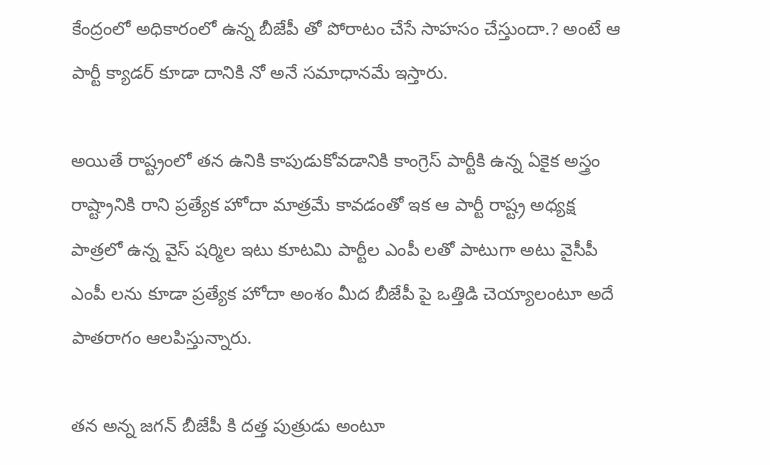కేంద్రంలో అధికారంలో ఉన్న బీజేపీ తో పోరాటం చేసే సాహసం చేస్తుందా.? అంటే ఆ పార్టీ క్యాడర్ కూడా దానికి నో అనే సమాధానమే ఇస్తారు.

అయితే రాష్ట్రంలో తన ఉనికి కాపుడుకోవడానికి కాంగ్రెస్ పార్టీకి ఉన్న ఏకైక అస్త్రం రాష్ట్రానికి రాని ప్రత్యేక హోదా మాత్రమే కావడంతో ఇక ఆ పార్టీ రాష్ట్ర అధ్యక్ష పాత్రలో ఉన్న వైస్ షర్మిల ఇటు కూటమి పార్టీల ఎంపీ లతో పాటుగా అటు వైసీపీ ఎంపీ లను కూడా ప్రత్యేక హోదా అంశం మీద బీజేపీ పై ఒత్తిడి చెయ్యాలంటూ అదే పాతరాగం ఆలపిస్తున్నారు.

తన అన్న జగన్ బీజేపీ కి దత్త పుత్రుడు అంటూ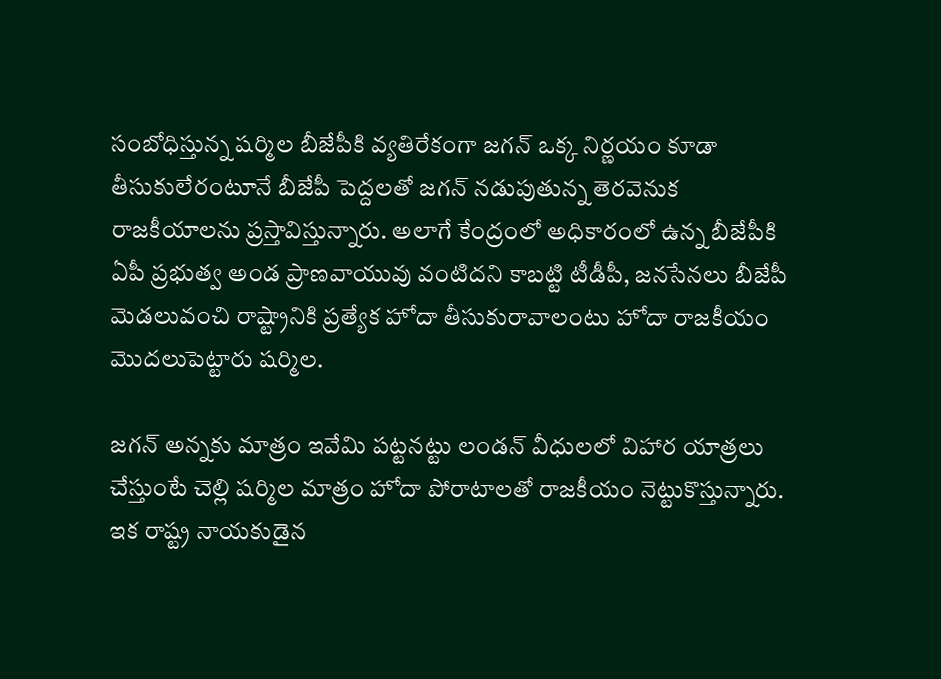సంబోధిస్తున్న షర్మిల బీజేపీకి వ్యతిరేకంగా జగన్ ఒక్క నిర్ణయం కూడా తీసుకులేరంటూనే బీజేపీ పెద్దలతో జగన్ నడుపుతున్న తెరవెనుక రాజకీయాలను ప్రస్తావిస్తున్నారు. అలాగే కేంద్రంలో అధికారంలో ఉన్న బీజేపీకి ఏపీ ప్రభుత్వ అండ ప్రాణవాయువు వంటిదని కాబట్టి టీడీపీ, జనసేనలు బీజేపీ మెడలువంచి రాష్ట్రానికి ప్రత్యేక హోదా తీసుకురావాలంటు హోదా రాజకీయం మొదలుపెట్టారు షర్మిల.

జగన్ అన్నకు మాత్రం ఇవేమి పట్టనట్టు లండన్ వీధులలో విహార యాత్రలు చేస్తుంటే చెల్లి షర్మిల మాత్రం హోదా పోరాటాలతో రాజకీయం నెట్టుకొస్తున్నారు. ఇక రాష్ట్ర నాయకుడైన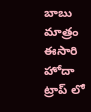బాబు మాత్రం ఈసారి హోదా ట్రాప్ లో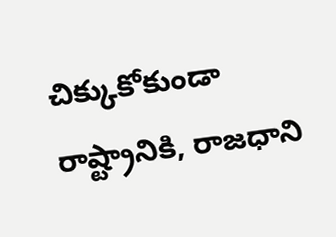చిక్కుకోకుండా రాష్ట్రానికి, రాజధాని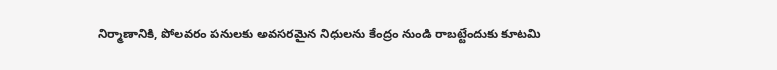నిర్మాణానికి, పోలవరం పనులకు అవసరమైన నిధులను కేంద్రం నుండి రాబట్టేందుకు కూటమి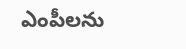ఎంపీలను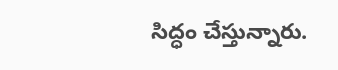సిద్ధం చేస్తున్నారు.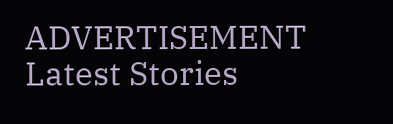ADVERTISEMENT
Latest Stories